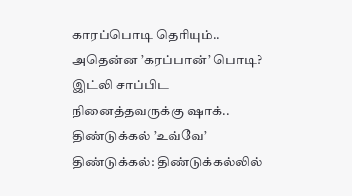காரப்பொடி தெரியும்.. அதென்ன ’கரப்பான்’ பொடி? இட்லி சாப்பிட நினைத்தவருக்கு ஷாக்.. திண்டுக்கல் ’உவ்வே’
திண்டுக்கல்: திண்டுக்கல்லில்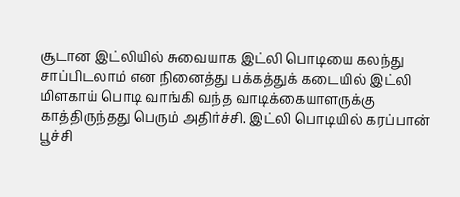சூடான இட்லியில் சுவையாக இட்லி பொடியை கலந்து சாப்பிடலாம் என நினைத்து பக்கத்துக் கடையில் இட்லி மிளகாய் பொடி வாங்கி வந்த வாடிக்கையாளருக்கு காத்திருந்தது பெரும் அதிர்ச்சி. இட்லி பொடியில் கரப்பான் பூச்சி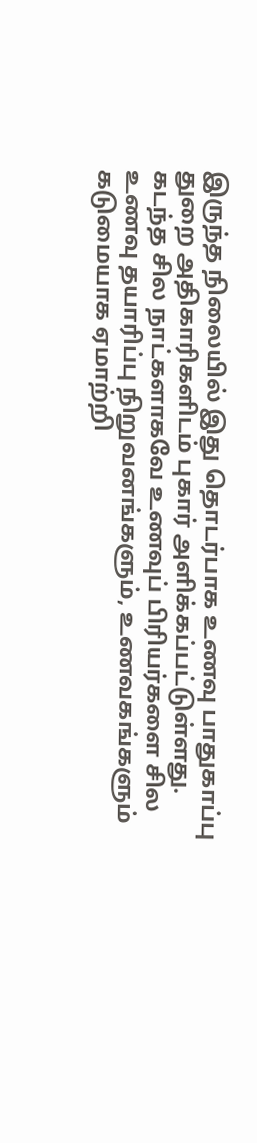இருந்த நிலையில் இது தொடர்பாக உணவு பாதுகாப்பு துறை அதிகாரிகளிடம் புகார் அளிக்கப்பட்டுள்ளது.
கடந்த சில நாட்களாகவே உணவுப் பிரியர்களை சில உணவு தயாரிப்பு நிறுவனங்களும், உணவகங்களும் கடுமையாக ஏமாற்றி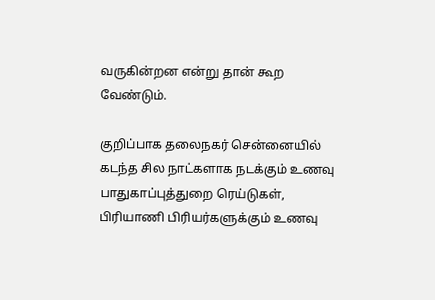வருகின்றன என்று தான் கூற வேண்டும்.

குறிப்பாக தலைநகர் சென்னையில் கடந்த சில நாட்களாக நடக்கும் உணவு பாதுகாப்புத்துறை ரெய்டுகள், பிரியாணி பிரியர்களுக்கும் உணவு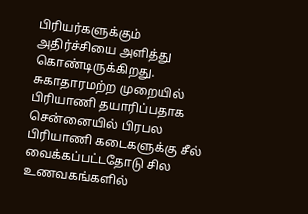பிரியர்களுக்கும் அதிர்ச்சியை அளித்து கொண்டிருக்கிறது.
சுகாதாரமற்ற முறையில் பிரியாணி தயாரிப்பதாக சென்னையில் பிரபல பிரியாணி கடைகளுக்கு சீல் வைக்கப்பட்டதோடு சில உணவகங்களில்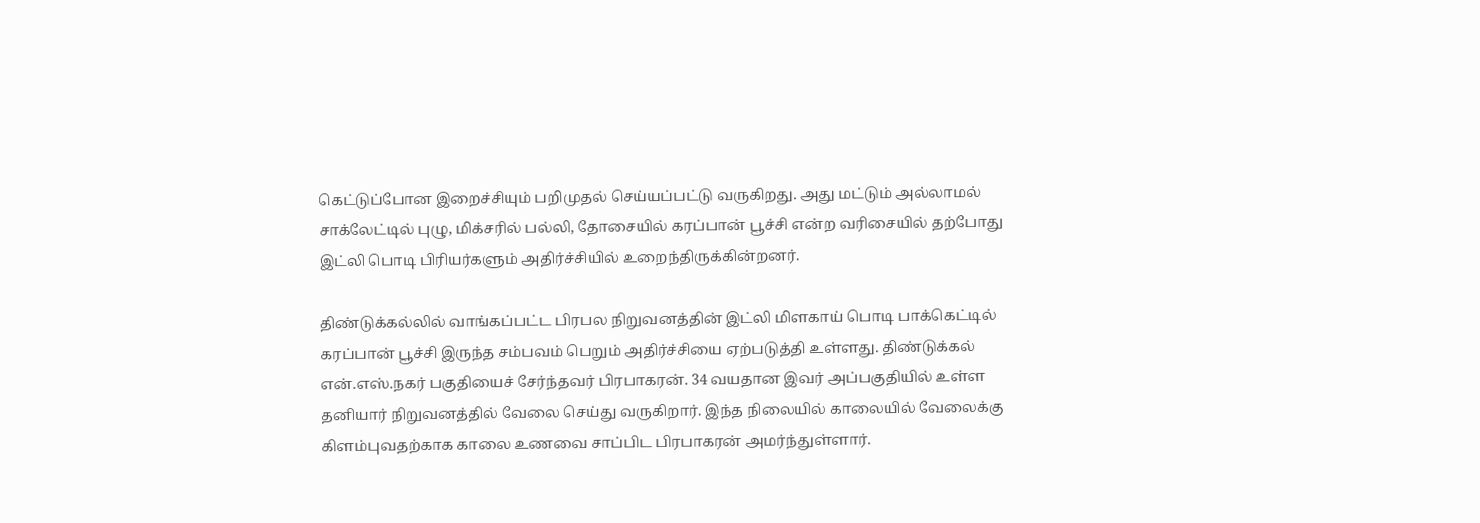கெட்டுப்போன இறைச்சியும் பறிமுதல் செய்யப்பட்டு வருகிறது. அது மட்டும் அல்லாமல் சாக்லேட்டில் புழு, மிக்சரில் பல்லி, தோசையில் கரப்பான் பூச்சி என்ற வரிசையில் தற்போது இட்லி பொடி பிரியர்களும் அதிர்ச்சியில் உறைந்திருக்கின்றனர்.

திண்டுக்கல்லில் வாங்கப்பட்ட பிரபல நிறுவனத்தின் இட்லி மிளகாய் பொடி பாக்கெட்டில் கரப்பான் பூச்சி இருந்த சம்பவம் பெறும் அதிர்ச்சியை ஏற்படுத்தி உள்ளது. திண்டுக்கல் என்.எஸ்.நகர் பகுதியைச் சேர்ந்தவர் பிரபாகரன். 34 வயதான இவர் அப்பகுதியில் உள்ள தனியார் நிறுவனத்தில் வேலை செய்து வருகிறார். இந்த நிலையில் காலையில் வேலைக்கு கிளம்புவதற்காக காலை உணவை சாப்பிட பிரபாகரன் அமர்ந்துள்ளார்.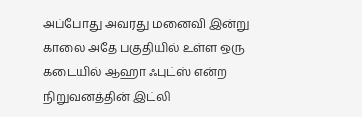அப்போது அவரது மனைவி இன்று காலை அதே பகுதியில் உள்ள ஒரு கடையில் ஆஹா ஃபுட்ஸ் என்ற நிறுவனத்தின் இட்லி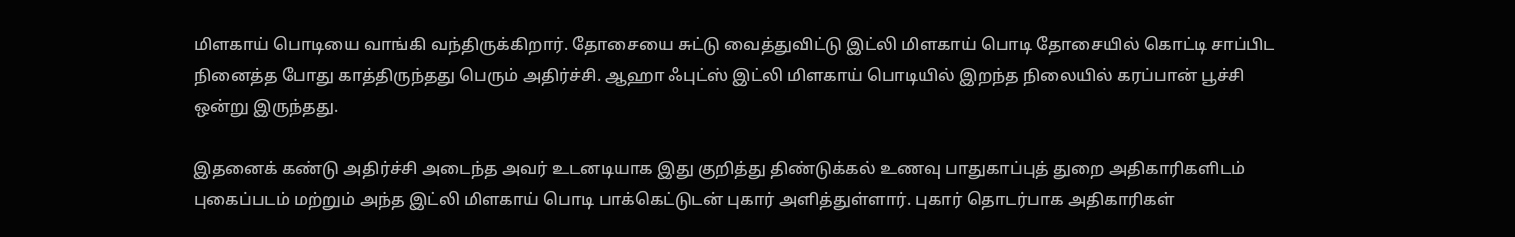மிளகாய் பொடியை வாங்கி வந்திருக்கிறார். தோசையை சுட்டு வைத்துவிட்டு இட்லி மிளகாய் பொடி தோசையில் கொட்டி சாப்பிட நினைத்த போது காத்திருந்தது பெரும் அதிர்ச்சி. ஆஹா ஃபுட்ஸ் இட்லி மிளகாய் பொடியில் இறந்த நிலையில் கரப்பான் பூச்சி ஒன்று இருந்தது.

இதனைக் கண்டு அதிர்ச்சி அடைந்த அவர் உடனடியாக இது குறித்து திண்டுக்கல் உணவு பாதுகாப்புத் துறை அதிகாரிகளிடம் புகைப்படம் மற்றும் அந்த இட்லி மிளகாய் பொடி பாக்கெட்டுடன் புகார் அளித்துள்ளார். புகார் தொடர்பாக அதிகாரிகள்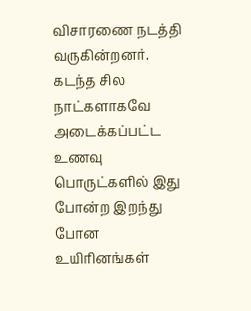விசாரணை நடத்தி வருகின்றனர்.
கடந்த சில நாட்களாகவே அடைக்கப்பட்ட உணவு பொருட்களில் இது போன்ற இறந்து போன உயிரினங்கள்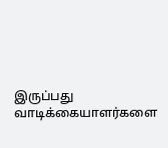இருப்பது வாடிக்கையாளர்களை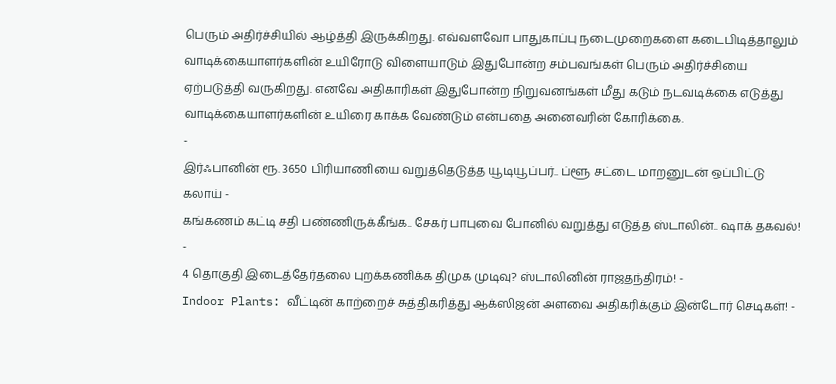பெரும் அதிர்ச்சியில் ஆழ்த்தி இருக்கிறது. எவ்வளவோ பாதுகாப்பு நடைமுறைகளை கடைபிடித்தாலும் வாடிக்கையாளர்களின் உயிரோடு விளையாடும் இதுபோன்ற சம்பவங்கள் பெரும் அதிர்ச்சியை ஏற்படுத்தி வருகிறது. எனவே அதிகாரிகள் இதுபோன்ற நிறுவனங்கள் மீது கடும் நடவடிக்கை எடுத்து வாடிக்கையாளர்களின் உயிரை காக்க வேண்டும் என்பதை அனைவரின் கோரிக்கை.
-
இர்ஃபானின் ரூ. 3650 பிரியாணியை வறுத்தெடுத்த யூடியூப்பர்.. ப்ளூ சட்டை மாறனுடன் ஒப்பிட்டு கலாய் -
கங்கணம் கட்டி சதி பண்ணிருக்கீங்க.. சேகர் பாபுவை போனில் வறுத்து எடுத்த ஸ்டாலின்.. ஷாக் தகவல்! -
4 தொகுதி இடைத்தேர்தலை புறக்கணிக்க திமுக முடிவு? ஸ்டாலினின் ராஜதந்திரம்! -
Indoor Plants: வீட்டின் காற்றைச் சுத்திகரித்து ஆக்ஸிஜன் அளவை அதிகரிக்கும் இன்டோர் செடிகள்! -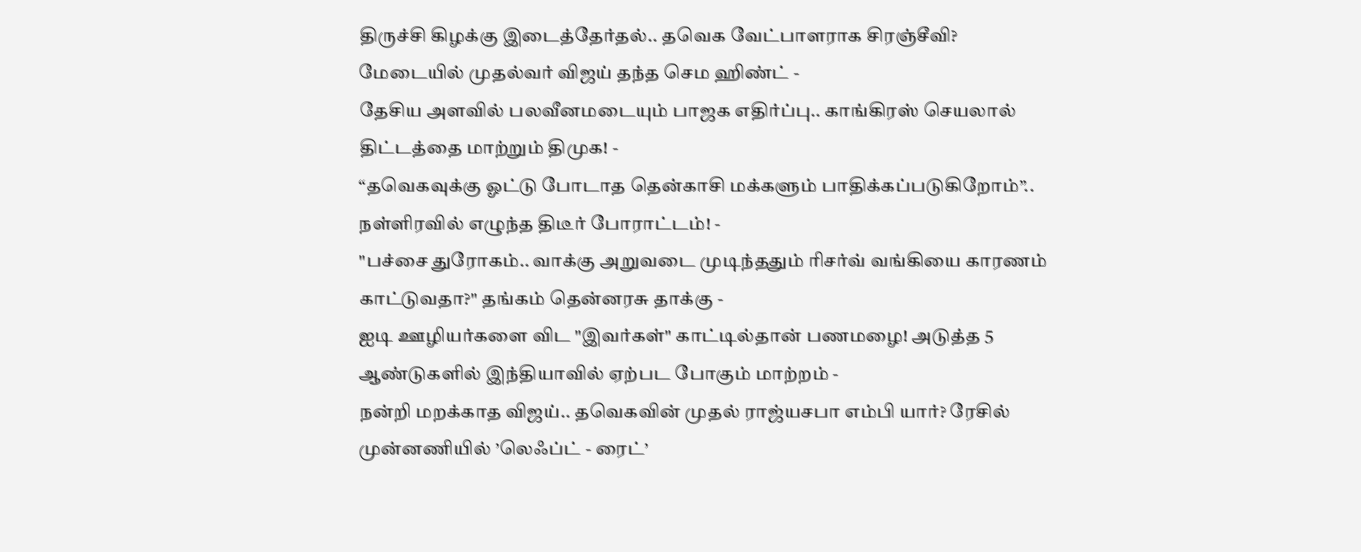திருச்சி கிழக்கு இடைத்தேர்தல்.. தவெக வேட்பாளராக சிரஞ்சீவி? மேடையில் முதல்வர் விஜய் தந்த செம ஹிண்ட் -
தேசிய அளவில் பலவீனமடையும் பாஜக எதிர்ப்பு.. காங்கிரஸ் செயலால் திட்டத்தை மாற்றும் திமுக! -
“தவெகவுக்கு ஓட்டு போடாத தென்காசி மக்களும் பாதிக்கப்படுகிறோம்”.. நள்ளிரவில் எழுந்த திடீர் போராட்டம்! -
"பச்சை துரோகம்.. வாக்கு அறுவடை முடிந்ததும் ரிசர்வ் வங்கியை காரணம் காட்டுவதா?" தங்கம் தென்னரசு தாக்கு -
ஐடி ஊழியர்களை விட "இவர்கள்" காட்டில்தான் பணமழை! அடுத்த 5 ஆண்டுகளில் இந்தியாவில் ஏற்பட போகும் மாற்றம் -
நன்றி மறக்காத விஜய்.. தவெகவின் முதல் ராஜ்யசபா எம்பி யார்? ரேசில் முன்னணியில் ’லெஃப்ட் - ரைட்’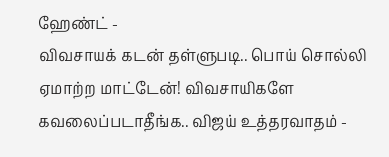ஹேண்ட் -
விவசாயக் கடன் தள்ளுபடி.. பொய் சொல்லி ஏமாற்ற மாட்டேன்! விவசாயிகளே கவலைப்படாதீங்க.. விஜய் உத்தரவாதம் -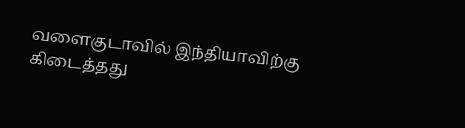வளைகுடாவில் இந்தியாவிற்கு கிடைத்தது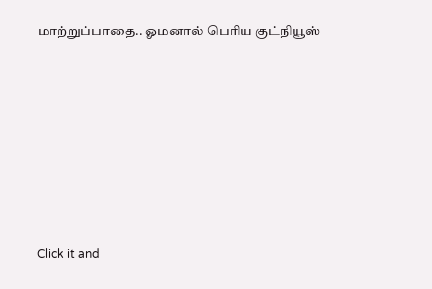மாற்றுப்பாதை.. ஓமனால் பெரிய குட்நியூஸ்












Click it and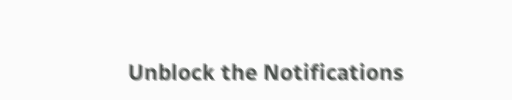Unblock the Notifications